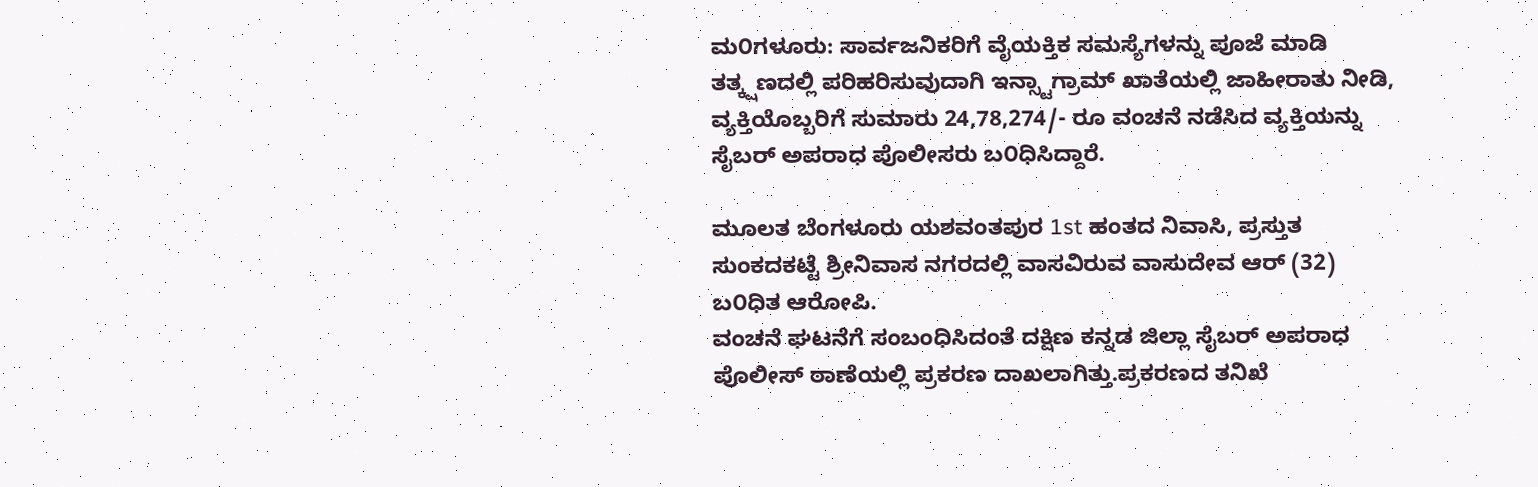ಮ೦ಗಳೂರು: ಸಾರ್ವಜನಿಕರಿಗೆ ವೈಯಕ್ತಿಕ ಸಮಸ್ಯೆಗಳನ್ನು ಪೂಜೆ ಮಾಡಿ ತತ್ಕ್ಷಣದಲ್ಲಿ ಪರಿಹರಿಸುವುದಾಗಿ ಇನ್ಸ್ಟಾಗ್ರಾಮ್ ಖಾತೆಯಲ್ಲಿ ಜಾಹೀರಾತು ನೀಡಿ, ವ್ಯಕ್ತಿಯೊಬ್ಬರಿಗೆ ಸುಮಾರು 24,78,274/- ರೂ ವಂಚನೆ ನಡೆಸಿದ ವ್ಯಕ್ತಿಯನ್ನು ಸೈಬರ್ ಅಪರಾಧ ಪೊಲೀಸರು ಬ೦ಧಿಸಿದ್ದಾರೆ.

ಮೂಲತ ಬೆಂಗಳೂರು ಯಶವಂತಪುರ 1st ಹಂತದ ನಿವಾಸಿ, ಪ್ರಸ್ತುತ ಸುಂಕದಕಟ್ಟೆ ಶ್ರೀನಿವಾಸ ನಗರದಲ್ಲಿ ವಾಸವಿರುವ ವಾಸುದೇವ ಆರ್ (32) ಬ೦ಧಿತ ಆರೋಪಿ.
ವಂಚನೆ ಘಟನೆಗೆ ಸಂಬಂಧಿಸಿದಂತೆ ದಕ್ಷಿಣ ಕನ್ನಡ ಜಿಲ್ಲಾ ಸೈಬರ್ ಅಪರಾಧ ಪೊಲೀಸ್ ಠಾಣೆಯಲ್ಲಿ ಪ್ರಕರಣ ದಾಖಲಾಗಿತ್ತು.ಪ್ರಕರಣದ ತನಿಖೆ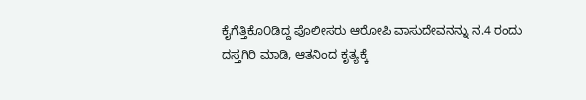ಕೈಗೆತ್ತಿಕೊ೦ಡಿದ್ದ ಪೊಲೀಸರು ಆರೋಪಿ ವಾಸುದೇವನನ್ನು ನ.4 ರಂದು ದಸ್ತಗಿರಿ ಮಾಡಿ, ಆತನಿಂದ ಕೃತ್ಯಕ್ಕೆ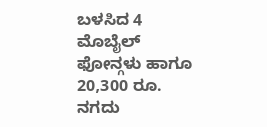ಬಳಸಿದ 4 ಮೊಬೈಲ್ ಫೋನ್ಗಳು ಹಾಗೂ 20,300 ರೂ. ನಗದು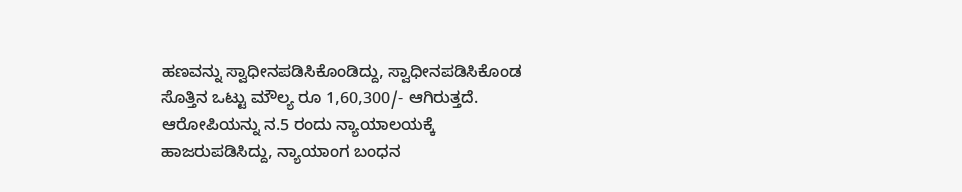ಹಣವನ್ನು ಸ್ವಾಧೀನಪಡಿಸಿಕೊಂಡಿದ್ದು, ಸ್ವಾಧೀನಪಡಿಸಿಕೊಂಡ ಸೊತ್ತಿನ ಒಟ್ಟು ಮೌಲ್ಯ ರೂ 1,60,300/- ಆಗಿರುತ್ತದೆ.
ಆರೋಪಿಯನ್ನು ನ.5 ರಂದು ನ್ಯಾಯಾಲಯಕ್ಕೆ ಹಾಜರುಪಡಿಸಿದ್ದು, ನ್ಯಾಯಾಂಗ ಬಂಧನ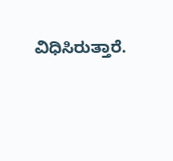ವಿಧಿಸಿರುತ್ತಾರೆ.